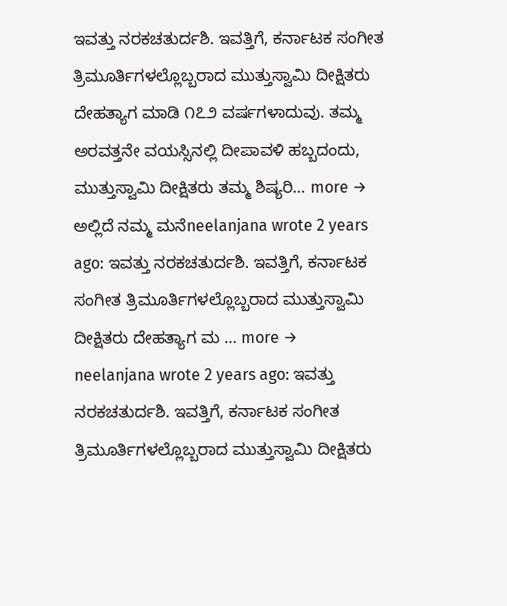ಇವತ್ತು ನರಕಚತುರ್ದಶಿ. ಇವತ್ತಿಗೆ, ಕರ್ನಾಟಕ ಸಂಗೀತ ತ್ರಿಮೂರ್ತಿಗಳಲ್ಲೊಬ್ಬರಾದ ಮುತ್ತುಸ್ವಾಮಿ ದೀಕ್ಷಿತರು ದೇಹತ್ಯಾಗ ಮಾಡಿ ೧೭೨ ವರ್ಷಗಳಾದುವು. ತಮ್ಮ ಅರವತ್ತನೇ ವಯಸ್ಸಿನಲ್ಲಿ ದೀಪಾವಳಿ ಹಬ್ಬದಂದು, ಮುತ್ತುಸ್ವಾಮಿ ದೀಕ್ಷಿತರು ತಮ್ಮ ಶಿಷ್ಯರಿ… more →
ಅಲ್ಲಿದೆ ನಮ್ಮ ಮನೆneelanjana wrote 2 years ago: ಇವತ್ತು ನರಕಚತುರ್ದಶಿ. ಇವತ್ತಿಗೆ, ಕರ್ನಾಟಕ ಸಂಗೀತ ತ್ರಿಮೂರ್ತಿಗಳಲ್ಲೊಬ್ಬರಾದ ಮುತ್ತುಸ್ವಾಮಿ ದೀಕ್ಷಿತರು ದೇಹತ್ಯಾಗ ಮ … more →
neelanjana wrote 2 years ago: ಇವತ್ತು ನರಕಚತುರ್ದಶಿ. ಇವತ್ತಿಗೆ, ಕರ್ನಾಟಕ ಸಂಗೀತ ತ್ರಿಮೂರ್ತಿಗಳಲ್ಲೊಬ್ಬರಾದ ಮುತ್ತುಸ್ವಾಮಿ ದೀಕ್ಷಿತರು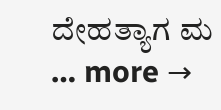ದೇಹತ್ಯಾಗ ಮ … more →